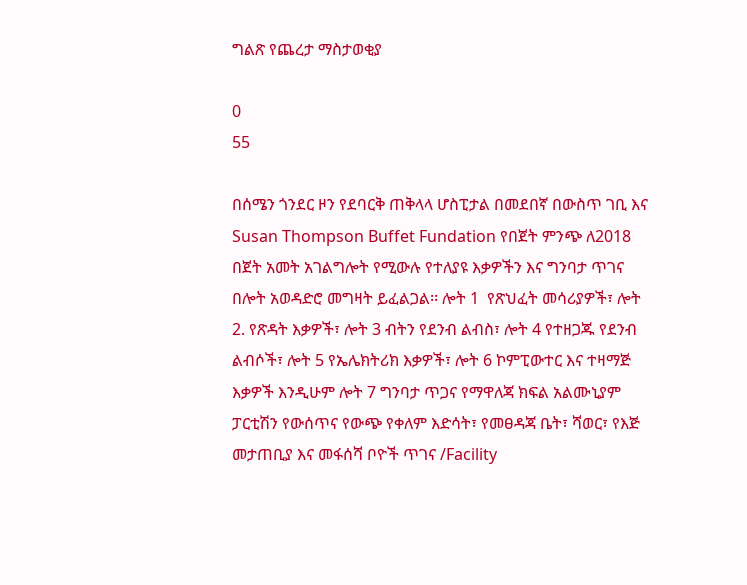ግልጽ የጨረታ ማስታወቂያ

0
55

በሰሜን ጎንደር ዞን የደባርቅ ጠቅላላ ሆስፒታል በመደበኛ በውስጥ ገቢ እና Susan Thompson Buffet Fundation የበጀት ምንጭ ለ2018 በጀት አመት አገልግሎት የሚውሉ የተለያዩ እቃዎችን እና ግንባታ ጥገና በሎት አወዳድሮ መግዛት ይፈልጋል፡፡ ሎት 1  የጽህፈት መሳሪያዎች፣ ሎት 2. የጽዳት እቃዎች፣ ሎት 3 ብትን የደንብ ልብስ፣ ሎት 4 የተዘጋጁ የደንብ ልብሶች፣ ሎት 5 የኤሌክትሪክ እቃዎች፣ ሎት 6 ኮምፒውተር እና ተዛማጅ እቃዎች እንዲሁም ሎት 7 ግንባታ ጥጋና የማዋለጃ ክፍል አልሙኒያም ፓርቲሽን የውሰጥና የውጭ የቀለም እድሳት፣ የመፀዳጃ ቤት፣ ሻወር፣ የእጅ መታጠቢያ እና መፋሰሻ ቦዮች ጥገና /Facility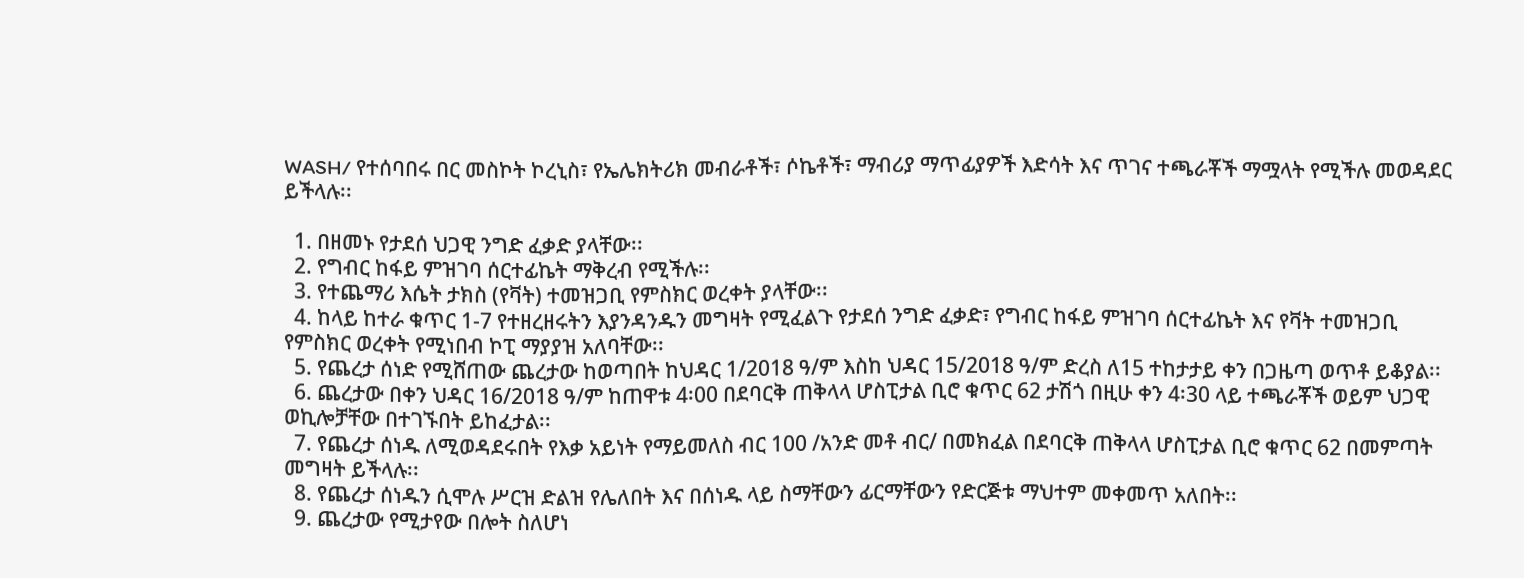WASH/ የተሰባበሩ በር መስኮት ኮረኒስ፣ የኤሌክትሪክ መብራቶች፣ ሶኬቶች፣ ማብሪያ ማጥፊያዎች እድሳት እና ጥገና ተጫራቾች ማሟላት የሚችሉ መወዳደር ይችላሉ፡፡

  1. በዘመኑ የታደሰ ህጋዊ ንግድ ፈቃድ ያላቸው፡፡
  2. የግብር ከፋይ ምዝገባ ሰርተፊኬት ማቅረብ የሚችሉ፡፡
  3. የተጨማሪ እሴት ታክስ (የቫት) ተመዝጋቢ የምስክር ወረቀት ያላቸው፡፡
  4. ከላይ ከተራ ቁጥር 1-7 የተዘረዘሩትን እያንዳንዱን መግዛት የሚፈልጉ የታደሰ ንግድ ፈቃድ፣ የግብር ከፋይ ምዝገባ ሰርተፊኬት እና የቫት ተመዝጋቢ የምስክር ወረቀት የሚነበብ ኮፒ ማያያዝ አለባቸው፡፡
  5. የጨረታ ሰነድ የሚሸጠው ጨረታው ከወጣበት ከህዳር 1/2018 ዓ/ም እስከ ህዳር 15/2018 ዓ/ም ድረስ ለ15 ተከታታይ ቀን በጋዜጣ ወጥቶ ይቆያል፡፡
  6. ጨረታው በቀን ህዳር 16/2018 ዓ/ም ከጠዋቱ 4፡00 በደባርቅ ጠቅላላ ሆስፒታል ቢሮ ቁጥር 62 ታሽጎ በዚሁ ቀን 4፡30 ላይ ተጫራቾች ወይም ህጋዊ ወኪሎቻቸው በተገኙበት ይከፈታል፡፡
  7. የጨረታ ሰነዱ ለሚወዳደሩበት የእቃ አይነት የማይመለስ ብር 100 /አንድ መቶ ብር/ በመክፈል በደባርቅ ጠቅላላ ሆስፒታል ቢሮ ቁጥር 62 በመምጣት መግዛት ይችላሉ፡፡
  8. የጨረታ ሰነዱን ሲሞሉ ሥርዝ ድልዝ የሌለበት እና በሰነዱ ላይ ስማቸውን ፊርማቸውን የድርጅቱ ማህተም መቀመጥ አለበት፡፡
  9. ጨረታው የሚታየው በሎት ስለሆነ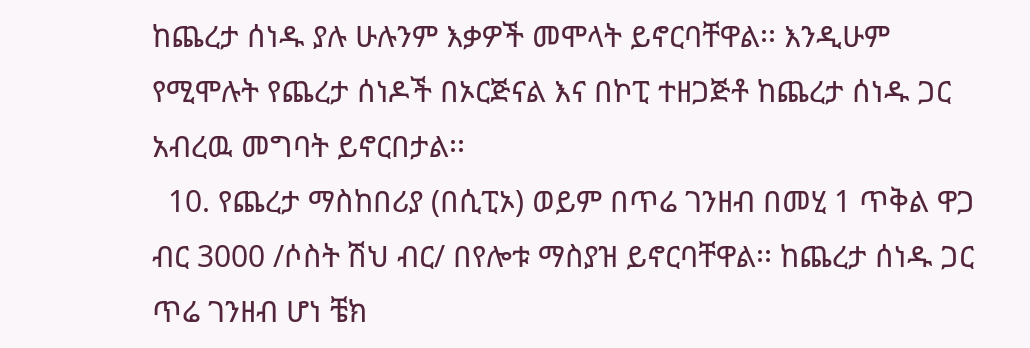ከጨረታ ሰነዱ ያሉ ሁሉንም እቃዎች መሞላት ይኖርባቸዋል፡፡ እንዲሁም የሚሞሉት የጨረታ ሰነዶች በኦርጅናል እና በኮፒ ተዘጋጅቶ ከጨረታ ሰነዱ ጋር አብረዉ መግባት ይኖርበታል፡፡
  10. የጨረታ ማስከበሪያ (በሲፒኦ) ወይም በጥሬ ገንዘብ በመሂ 1 ጥቅል ዋጋ ብር 3000 /ሶስት ሽህ ብር/ በየሎቱ ማስያዝ ይኖርባቸዋል፡፡ ከጨረታ ሰነዱ ጋር ጥሬ ገንዘብ ሆነ ቼክ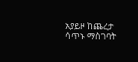አያይዞ ከጨረታ ሳጥኑ ማስገባት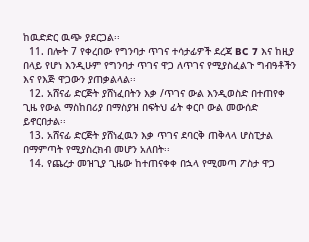ከዉድድር ዉጭ ያደርጋል፡፡
  11. በሎት 7 የቀረበው የግንባታ ጥገና ተሳታፊዎች ደረጃ BC 7 እና ከዚያ በላይ የሆነ እንዲሁም የግንባታ ጥገና ዋጋ ለጥገና የሚያስፈልጉ ግብዓቶችን እና የእጅ ዋጋውን ያጠቃልላል፡፡
  12. አሸናፊ ድርጅት ያሸነፈበትን እቃ /ጥገና ውል እንዲወስድ በተጠየቀ ጊዜ የውል ማስከበሪያ በማስያዝ በፍትህ ፊት ቀርቦ ውል መውሰድ ይኖርበታል፡፡
  13. አሸናፊ ድርጅት ያሸነፈዉን እቃ ጥገና ደባርቅ ጠቅላላ ሆስፒታል በማምጣት የሚያስረክብ መሆን አለበት፡፡
  14. የጨረታ መዝጊያ ጊዜው ከተጠናቀቀ በኋላ የሚመጣ ፖስታ ዋጋ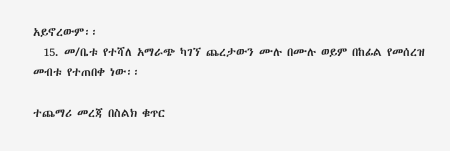አይኖረውም፡፡
  15. መ/ቤቱ የተሻለ አማራጭ ካገኘ ጨረታውን ሙሉ በሙሉ ወይም በከፊል የመሰረዝ መብቱ የተጠበቀ ነው፡፡

ተጨማሪ መረጃ በስልክ ቁጥር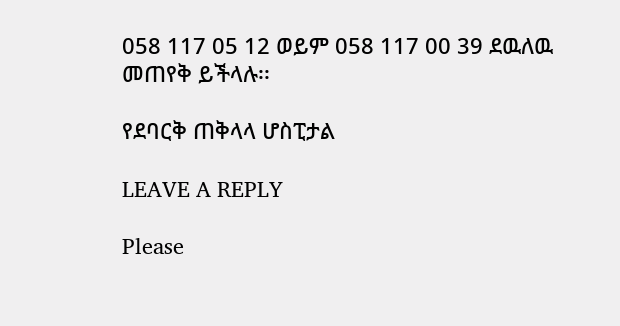058 117 05 12 ወይም 058 117 00 39 ደዉለዉ መጠየቅ ይችላሉ፡፡

የደባርቅ ጠቅላላ ሆስፒታል

LEAVE A REPLY

Please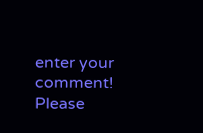enter your comment!
Please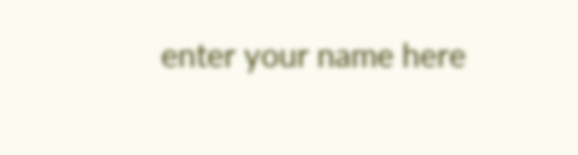enter your name here